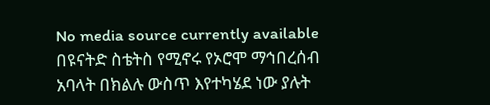No media source currently available
በዩናትድ ስቴትስ የሚኖሩ የኦሮሞ ማኅበረሰብ አባላት በክልሉ ውስጥ እየተካሄደ ነው ያሉት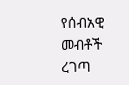የሰብአዊ መብቶች ረገጣ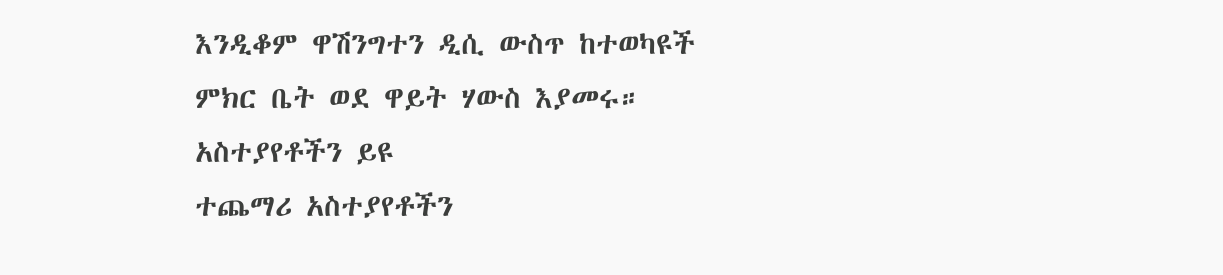እንዲቆም ዋሽንግተን ዲሲ ውስጥ ከተወካዩች ምክር ቤት ወደ ዋይት ሃውስ እያመሩ።
አስተያየቶችን ይዩ
ተጨማሪ አስተያየቶችን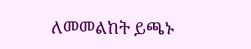ለመመልከት ይጫኑ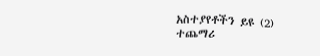አስተያየቶችን ይዩ (2)
ተጨማሪ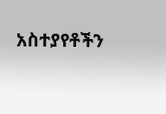አስተያየቶችን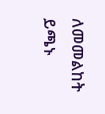ለመመልከት ይጫኑ